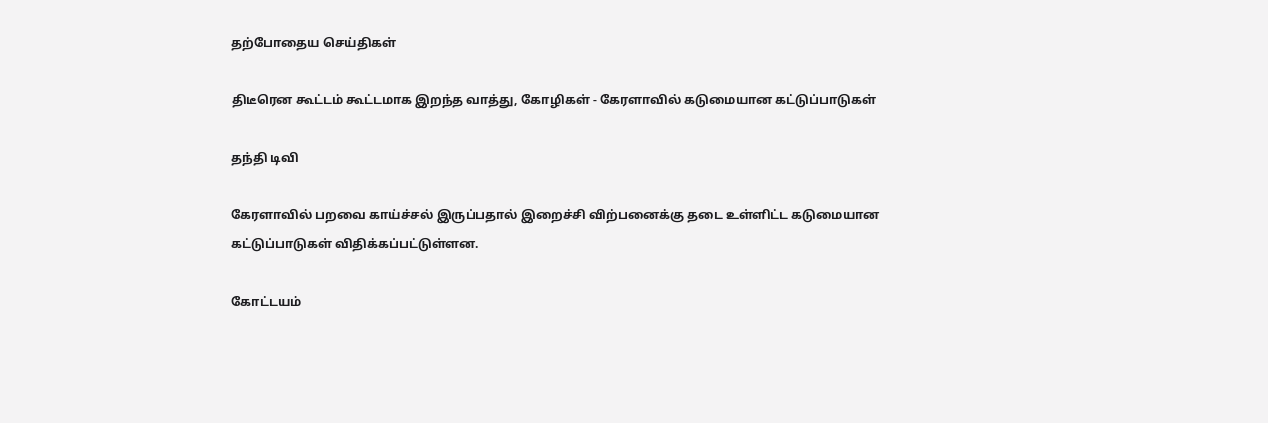தற்போதைய செய்திகள்

திடீரென கூட்டம் கூட்டமாக இறந்த வாத்து, கோழிகள் - கேரளாவில் கடுமையான கட்டுப்பாடுகள்

தந்தி டிவி

கேரளாவில் பறவை காய்ச்சல் இருப்பதால் இறைச்சி விற்பனைக்கு தடை உள்ளிட்ட கடுமையான கட்டுப்பாடுகள் விதிக்கப்பட்டுள்ளன.

கோட்டயம்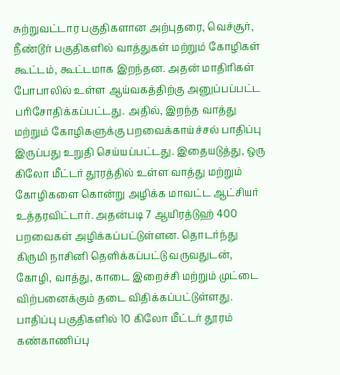சுற்றுவட்டார பகுதிகளான அற்புதரை, வெச்சூர், நீண்டூர் பகுதிகளில் வாத்துகள் மற்றும் கோழிகள் கூட்டம், கூட்டமாக இறந்தன. அதன் மாதிரிகள் போபாலில் உள்ள ஆய்வகத்திற்கு அனுப்பப்பட்ட பரிசோதிக்கப்பட்டது. அதில், இறந்த வாத்து மற்றும் கோழிகளுக்கு பறவைக்காய்ச்சல் பாதிப்பு இருப்பது உறுதி செய்யப்பட்டது. இதையடுத்து, ஒரு கிலோ மீட்டர் தூரத்தில் உள்ள வாத்து மற்றும் கோழிகளை கொன்று அழிக்க மாவட்ட ஆட்சியர் உத்தரவிட்டார். அதன்படி 7 ஆயிரத்டுஹ் 400 பறவைகள் அழிக்கப்பட்டுள்ளன. தொடர்ந்து கிருமி நாசினி தெளிக்கப்பட்டு வருவதுடன், கோழி, வாத்து, காடை இறைச்சி மற்றும் முட்டை விற்பனைக்கும் தடை விதிக்கப்பட்டுள்ளது. பாதிப்பு பகுதிகளில் 10 கிலோ மீட்டர் தூரம் கண்காணிப்பு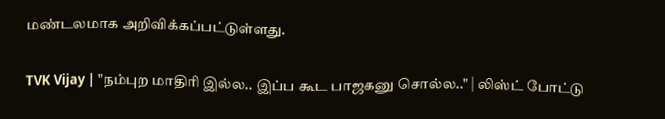மண்டலமாக அறிவிக்கப்பட்டுள்ளது.

TVK Vijay | "நம்புற மாதிரி இல்ல.. இப்ப கூட பாஜகனு சொல்ல.." | லிஸ்ட் போட்டு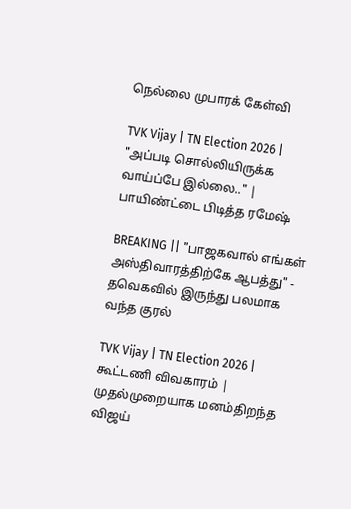நெல்லை முபாரக் கேள்வி

TVK Vijay | TN Election 2026 | "அப்படி சொல்லியிருக்க வாய்ப்பே இல்லை.." | பாயிண்ட்டை பிடித்த ரமேஷ்

BREAKING || "பாஜகவால் எங்கள் அஸ்திவாரத்திற்கே ஆபத்து" - தவெகவில் இருந்து பலமாக வந்த குரல்

TVK Vijay | TN Election 2026 | கூட்டணி விவகாரம் | முதல்முறையாக மனம்திறந்த விஜய்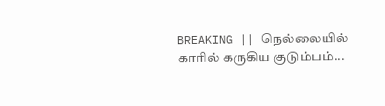BREAKING || நெல்லையில் காரில் கருகிய குடும்பம்...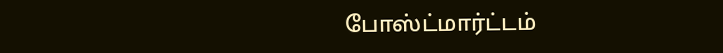போஸ்ட்மார்ட்டம்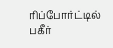ரிப்போர்ட்டில் பகீர்